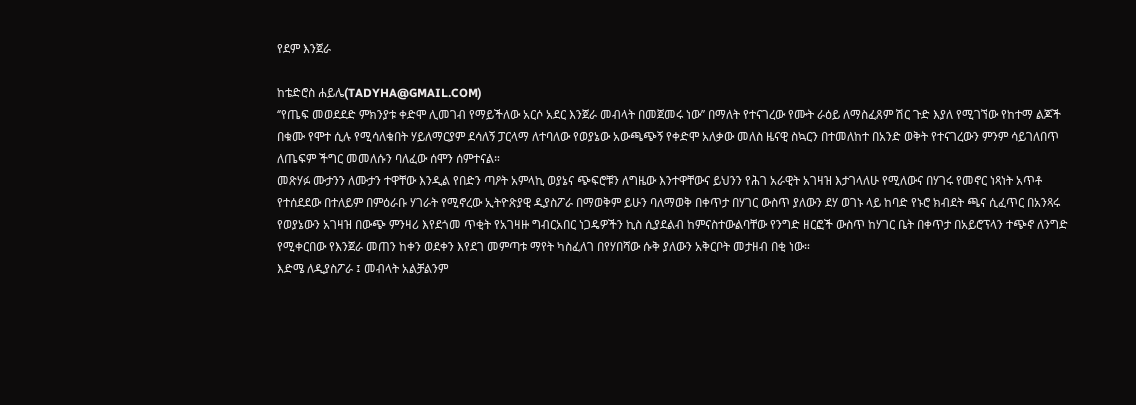የደም እንጀራ

ከቴድሮስ ሐይሌ(TADYHA@GMAIL.COM)
‘’የጤፍ መወደደድ ምክንያቱ ቀድሞ ሊመገብ የማይችለው አርሶ አደር እንጀራ መብላት በመጀመሩ ነው’’ በማለት የተናገረው የሙት ራዕይ ለማስፈጸም ሽር ጉድ እያለ የሚገኘው የከተማ ልጆች በቁሙ የሞተ ሲሉ የሚሳለቁበት ሃይለማርያም ደሳለኝ ፓርላማ ለተባለው የወያኔው አውጫጭኝ የቀድሞ አለቃው መለስ ዜናዊ ስኳርን በተመለከተ በአንድ ወቅት የተናገረውን ምንም ሳይገለበጥ ለጤፍም ችግር መመለሱን ባለፈው ሰሞን ሰምተናል።
መጽሃፉ ሙታንን ለሙታን ተዋቸው እንዲል የበድን ጣዖት አምላኪ ወያኔና ጭፍሮቹን ለግዜው እንተዋቸውና ይህንን የሕገ አራዊት አገዛዝ እታገላለሁ የሚለውና በሃገሩ የመኖር ነጻነት አጥቶ የተሰደደው በተለይም በምዕራቡ ሃገራት የሚኖረው ኢትዮጽያዊ ዲያስፖራ በማወቅም ይሁን ባለማወቅ በቀጥታ በሃገር ውስጥ ያለውን ደሃ ወገኑ ላይ ከባድ የኑሮ ክብደት ጫና ሲፈጥር በአንጻሩ የወያኔውን አገዛዝ በውጭ ምንዛሪ እየደጎመ ጥቂት የአገዛዙ ግብርአበር ነጋዴዎችን ኪስ ሲያደልብ ከምናስተውልባቸው የንግድ ዘርፎች ውስጥ ከሃገር ቤት በቀጥታ በአይሮፕላን ተጭኖ ለንግድ የሚቀርበው የእንጀራ መጠን ከቀን ወደቀን እየደገ መምጣቱ ማየት ካስፈለገ በየሃበሻው ሱቅ ያለውን አቅርቦት መታዘብ በቂ ነው።
እድሜ ለዲያስፖራ ፤ መብላት አልቻልንም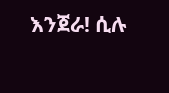እንጀራ! ሲሉ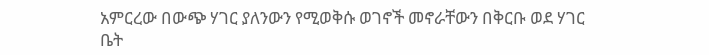አምርረው በውጭ ሃገር ያለንውን የሚወቅሱ ወገኖች መኖራቸውን በቅርቡ ወደ ሃገር ቤት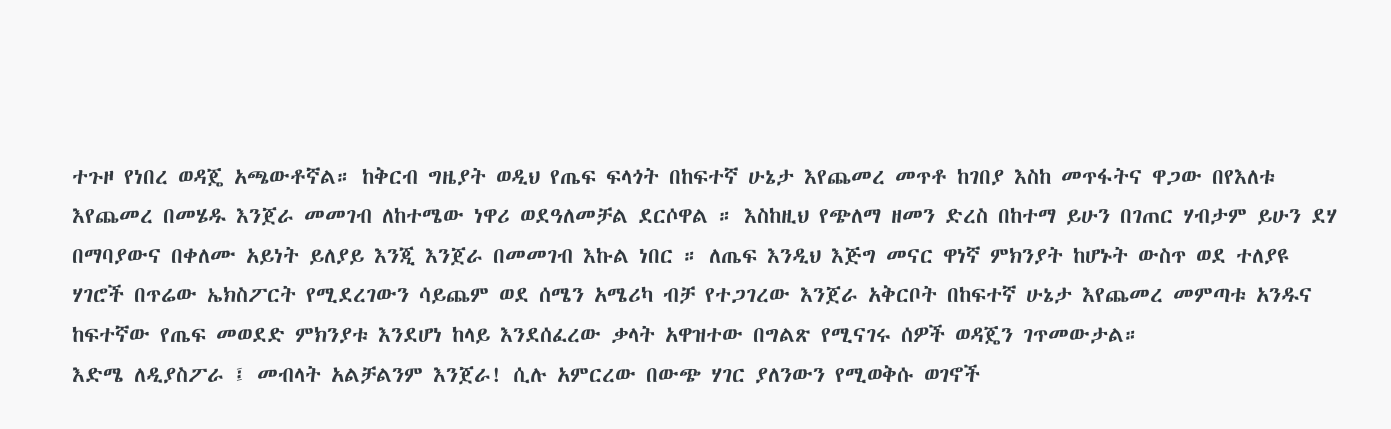ተጉዞ የነበረ ወዳጄ አጫውቶኛል። ከቅርብ ግዜያት ወዲህ የጤፍ ፍላጎት በከፍተኛ ሁኔታ እየጨመረ መጥቶ ከገበያ እስከ መጥፋትና ዋጋው በየእለቱ እየጨመረ በመሄዱ እንጀራ መመገብ ለከተሜው ነዋሪ ወደዓለመቻል ደርሶዋል ። እስከዚህ የጭለማ ዘመን ድረስ በከተማ ይሁን በገጠር ሃብታም ይሁን ደሃ በማባያውና በቀለሙ አይነት ይለያይ እንጂ እንጀራ በመመገብ እኩል ነበር ። ለጤፍ እንዲህ እጅግ መናር ዋነኛ ምክንያት ከሆኑት ውስጥ ወደ ተለያዩ ሃገሮች በጥሬው ኤክስፖርት የሚደረገውን ሳይጨም ወደ ሰሜን አሜሪካ ብቻ የተጋገረው እንጀራ አቅርቦት በከፍተኛ ሁኔታ እየጨመረ መምጣቱ አንዱና ከፍተኛው የጤፍ መወደድ ምክንያቱ እንደሆነ ከላይ እንደሰፈረው ቃላት አዋዝተው በግልጽ የሚናገሩ ሰዎች ወዳጄን ገጥመውታል።
እድሜ ለዲያስፖራ ፤ መብላት አልቻልንም እንጀራ! ሲሉ አምርረው በውጭ ሃገር ያለንውን የሚወቅሱ ወገኖች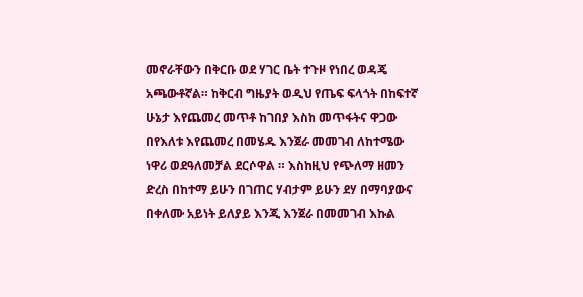መኖራቸውን በቅርቡ ወደ ሃገር ቤት ተጉዞ የነበረ ወዳጄ አጫውቶኛል። ከቅርብ ግዜያት ወዲህ የጤፍ ፍላጎት በከፍተኛ ሁኔታ እየጨመረ መጥቶ ከገበያ እስከ መጥፋትና ዋጋው በየእለቱ እየጨመረ በመሄዱ እንጀራ መመገብ ለከተሜው ነዋሪ ወደዓለመቻል ደርሶዋል ። እስከዚህ የጭለማ ዘመን ድረስ በከተማ ይሁን በገጠር ሃብታም ይሁን ደሃ በማባያውና በቀለሙ አይነት ይለያይ እንጂ እንጀራ በመመገብ እኩል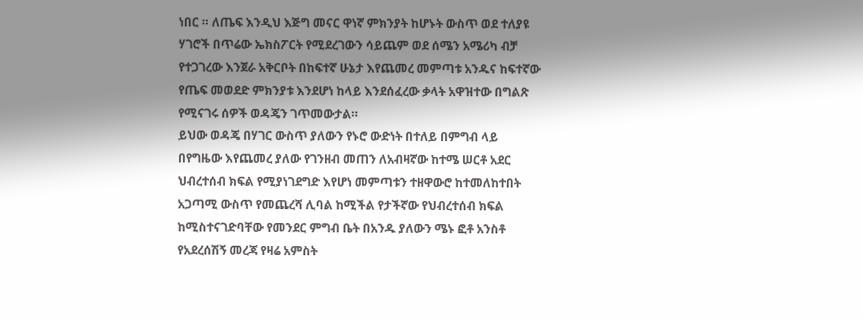ነበር ። ለጤፍ እንዲህ እጅግ መናር ዋነኛ ምክንያት ከሆኑት ውስጥ ወደ ተለያዩ ሃገሮች በጥሬው ኤክስፖርት የሚደረገውን ሳይጨም ወደ ሰሜን አሜሪካ ብቻ የተጋገረው እንጀራ አቅርቦት በከፍተኛ ሁኔታ እየጨመረ መምጣቱ አንዱና ከፍተኛው የጤፍ መወደድ ምክንያቱ እንደሆነ ከላይ እንደሰፈረው ቃላት አዋዝተው በግልጽ የሚናገሩ ሰዎች ወዳጄን ገጥመውታል።
ይህው ወዳጄ በሃገር ውስጥ ያለውን የኑሮ ውድነት በተለይ በምግብ ላይ በየግዜው እየጨመረ ያለው የገንዘብ መጠን ለአብዛኛው ከተሜ ሠርቶ አደር ህብረተሰብ ክፍል የሚያነገደግድ እየሆነ መምጣቱን ተዘዋውሮ ከተመለከተበት አጋጣሚ ውስጥ የመጨረሻ ሊባል ከሚችል የታችኛው የህብረተሰብ ክፍል ከሚስተናገድባቸው የመንደር ምግብ ቤት በአንዱ ያለውን ሜኑ ፎቶ አንስቶ የአደረሰሽኝ መረጃ የዛሬ አምስት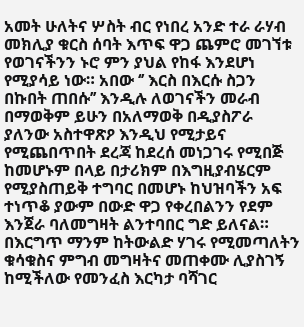አመት ሁለትና ሦስት ብር የነበረ አንድ ተራ ራሃብ መክሊያ ቁርስ ሰባት እጥፍ ዋጋ ጨምሮ መገኘቱ የወገናችንን ኑሮ ምን ያህል የከፋ እንደሆነ የሚያሳይ ነው። አበው ‘’ እርስ በእርሱ ስጋን በኩበት ጠበሱ’’ እንዲሉ ለወገናችን መራብ በማወቅም ይሁን በአለማወቅ በዲያስፖራ ያለንው አስተዋጽዖ እንዲህ የሚታይና የሚጨበጥበት ደረጃ ከደረሰ መነጋገሩ የሚበጅ ከመሆኑም በላይ በታሪክም በእግዚያብሄርም የሚያስጠይቅ ተግባር በመሆኑ ከህዝባችን አፍ ተነጥቆ ያውም በውድ ዋጋ የቀረበልንን የደም እንጀራ ባለመግዛት ልንተባበር ግድ ይለናል። በእርግጥ ማንም ከትውልድ ሃገሩ የሚመጣለትን ቁሳቁስና ምግብ መግዛትና መጠቀሙ ሊያስገኝ ከሚችለው የመንፈስ እርካታ ባሻገር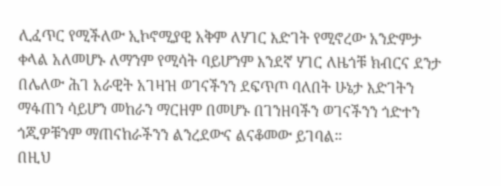ሊፈጥር የሚችለው ኢኮኖሚያዊ አቅም ለሃገር እድገት የሚኖረው አንድምታ ቀላል አለመሆኑ ለማንም የሚሳት ባይሆንም እንደኛ ሃገር ለዜጎቹ ክብርና ደንታ በሌለው ሕገ አራዊት አገዛዝ ወገናችንን ደፍጥጦ ባለበት ሁኔታ እድገትን ማፋጠን ሳይሆን መከራን ማርዘም በመሆኑ በገንዘባችን ወገናችንን ጎድተን ጎጂዎቹንም ማጠናከራችንን ልንረደውና ልናቆመው ይገባል።
በዚህ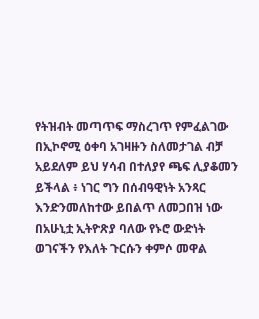የትዝብት መጣጥፍ ማስረገጥ የምፈልገው በኢኮኖሚ ዕቀባ አገዛዙን ስለመታገል ብቻ አይደለም ይህ ሃሳብ በተለያየ ጫፍ ሊያቆመን ይችላል ፥ ነገር ግን በሰብዓዊነት አንጻር እንድንመለከተው ይበልጥ ለመጋበዝ ነው በአሁኒቷ ኢትዮጽያ ባለው የኑሮ ውድነት ወገናችን የእለት ጉርሱን ቀምሶ መዋል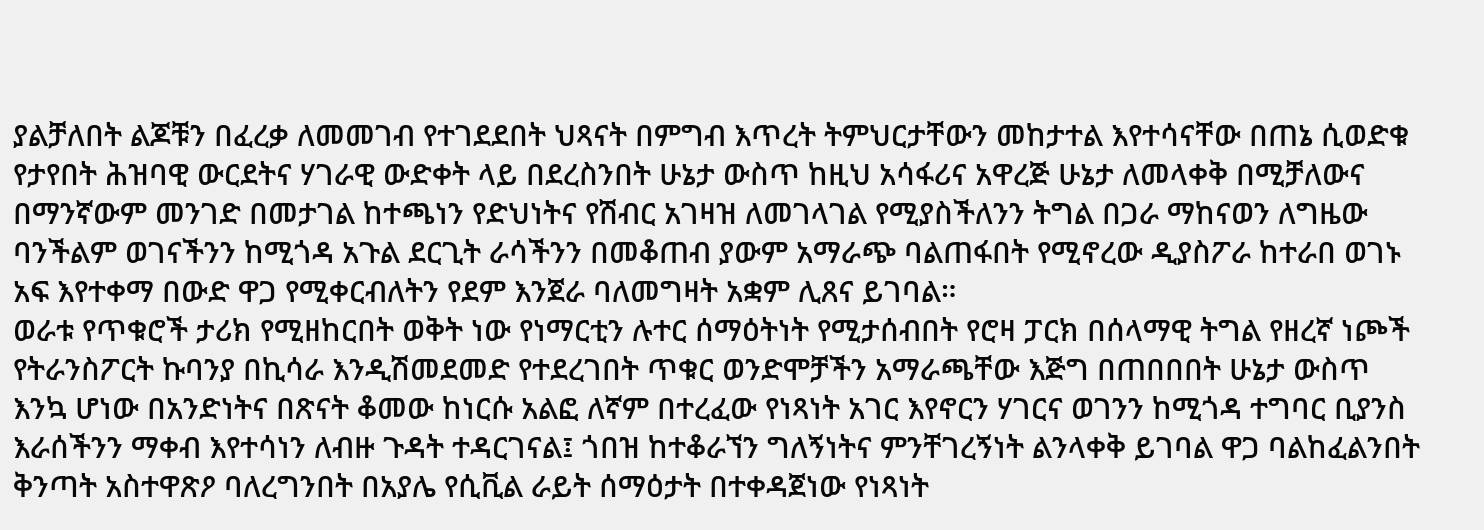ያልቻለበት ልጆቹን በፈረቃ ለመመገብ የተገደደበት ህጻናት በምግብ እጥረት ትምህርታቸውን መከታተል እየተሳናቸው በጠኔ ሲወድቁ የታየበት ሕዝባዊ ውርደትና ሃገራዊ ውድቀት ላይ በደረስንበት ሁኔታ ውስጥ ከዚህ አሳፋሪና አዋረጅ ሁኔታ ለመላቀቅ በሚቻለውና በማንኛውም መንገድ በመታገል ከተጫነን የድህነትና የሽብር አገዛዝ ለመገላገል የሚያስችለንን ትግል በጋራ ማከናወን ለግዜው ባንችልም ወገናችንን ከሚጎዳ አጉል ደርጊት ራሳችንን በመቆጠብ ያውም አማራጭ ባልጠፋበት የሚኖረው ዲያስፖራ ከተራበ ወገኑ አፍ እየተቀማ በውድ ዋጋ የሚቀርብለትን የደም እንጀራ ባለመግዛት አቋም ሊጸና ይገባል።
ወራቱ የጥቁሮች ታሪክ የሚዘከርበት ወቅት ነው የነማርቲን ሉተር ሰማዕትነት የሚታሰብበት የሮዛ ፓርክ በሰላማዊ ትግል የዘረኛ ነጮች የትራንስፖርት ኩባንያ በኪሳራ እንዲሽመደመድ የተደረገበት ጥቁር ወንድሞቻችን አማራጫቸው እጅግ በጠበበበት ሁኔታ ውስጥ እንኳ ሆነው በአንድነትና በጽናት ቆመው ከነርሱ አልፎ ለኛም በተረፈው የነጻነት አገር እየኖርን ሃገርና ወገንን ከሚጎዳ ተግባር ቢያንስ እራሰችንን ማቀብ እየተሳነን ለብዙ ጉዳት ተዳርገናል፤ ጎበዝ ከተቆራኘን ግለኝነትና ምንቸገረኝነት ልንላቀቅ ይገባል ዋጋ ባልከፈልንበት ቅንጣት አስተዋጽዖ ባለረግንበት በአያሌ የሲቪል ራይት ሰማዕታት በተቀዳጀነው የነጻነት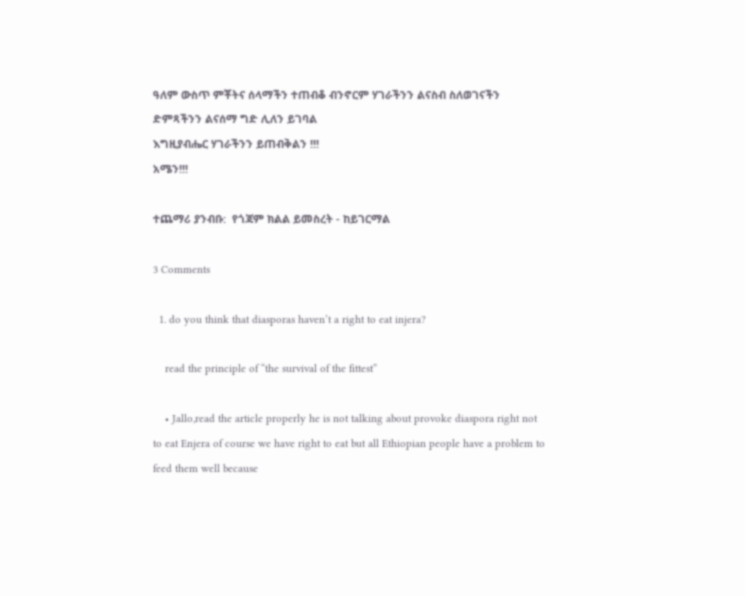ዓለም ውስጥ ምቾትና ሰላማችን ተጠብቆ ብንኖርም ሃገራችንን ልናስብ ስለወገናችን ድምጻችንን ልናሰማ ግድ ሊለን ይገባል
እግዚያብሔር ሃገራችንን ይጠብቅልን !!!
አሜን!!!

ተጨማሪ ያንብቡ:  የጎጃም ክልል ይመስረት - ከይገርማል

3 Comments

  1. do you think that diasporas haven’t a right to eat injera?

    read the principle of “the survival of the fittest”

    • Jallo,read the article properly he is not talking about provoke diaspora right not to eat Enjera of course we have right to eat but all Ethiopian people have a problem to feed them well because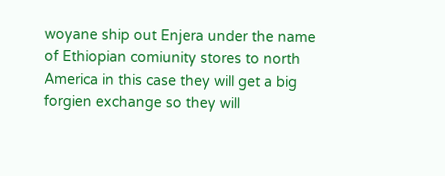woyane ship out Enjera under the name of Ethiopian comiunity stores to north America in this case they will get a big forgien exchange so they will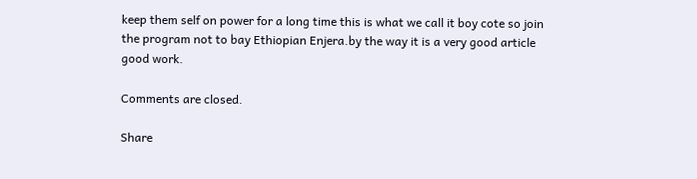keep them self on power for a long time this is what we call it boy cote so join the program not to bay Ethiopian Enjera.by the way it is a very good article good work.

Comments are closed.

Share